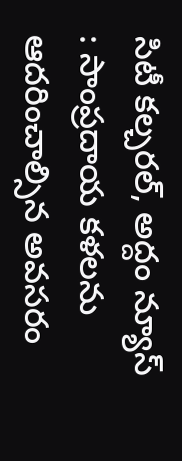సిటీ కల్చరల్, అద్దం న్యూస్ : సాంప్రదాయ కళలను ఆదరించాల్సిన అవసరం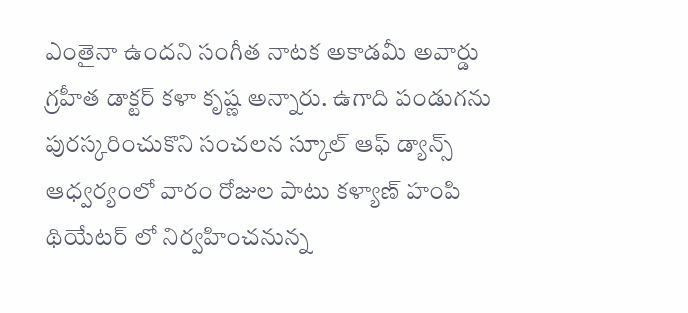ఎంతైనా ఉందని సంగీత నాటక అకాడమీ అవార్డు గ్రహీత డాక్టర్ కళా కృష్ణ అన్నారు. ఉగాది పండుగను పురస్కరించుకొని సంచలన స్కూల్ ఆఫ్ డ్యాన్స్ ఆధ్వర్యంలో వారం రోజుల పాటు కళ్యాణ్ హంపి థియేటర్ లో నిర్వహించనున్న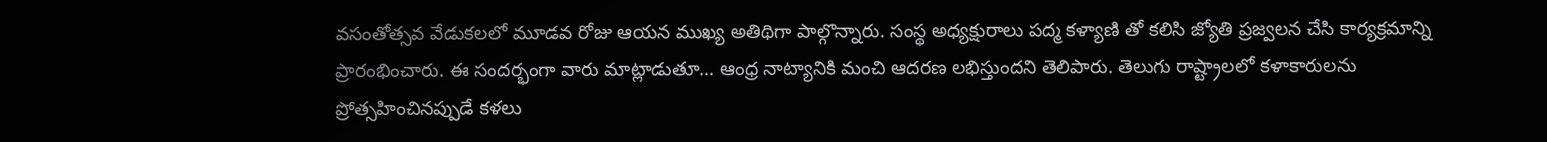వసంతోత్సవ వేడుకలలో మూడవ రోజు ఆయన ముఖ్య అతిథిగా పాల్గొన్నారు. సంస్థ అధ్యక్షురాలు పద్మ కళ్యాణి తో కలిసి జ్యోతి ప్రజ్వలన చేసి కార్యక్రమాన్ని ప్రారంభించారు. ఈ సందర్భంగా వారు మాట్లాడుతూ… ఆంధ్ర నాట్యానికి మంచి ఆదరణ లభిస్తుందని తెలిపారు. తెలుగు రాష్ట్రాలలో కళాకారులను ప్రోత్సహించినప్పుడే కళలు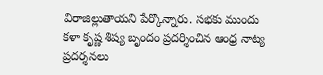విరాజిల్లుతాయని పేర్కొన్నారు. సభకు ముందు కళా కృష్ణ శిష్య బృందం ప్రదర్శించిన ఆంధ్ర నాట్య ప్రదర్శనలు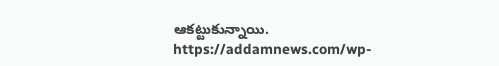ఆకట్టుకున్నాయి.
https://addamnews.com/wp-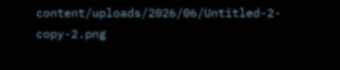content/uploads/2026/06/Untitled-2-copy-2.png